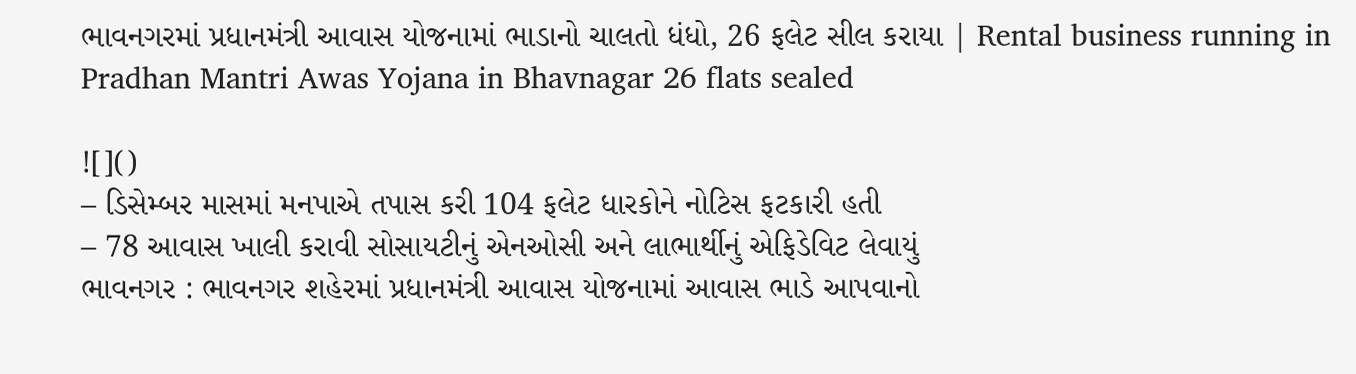ભાવનગરમાં પ્રધાનમંત્રી આવાસ યોજનામાં ભાડાનો ચાલતો ધંધો, 26 ફલેટ સીલ કરાયા | Rental business running in Pradhan Mantri Awas Yojana in Bhavnagar 26 flats sealed

![]()
– ડિસેમ્બર માસમાં મનપાએ તપાસ કરી 104 ફલેટ ધારકોને નોટિસ ફટકારી હતી
– 78 આવાસ ખાલી કરાવી સોસાયટીનું એનઓસી અને લાભાર્થીનું એફિડેવિટ લેવાયું
ભાવનગર : ભાવનગર શહેરમાં પ્રધાનમંત્રી આવાસ યોજનામાં આવાસ ભાડે આપવાનો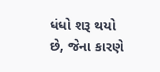ધંધો શરૂ થયો છે, જેના કારણે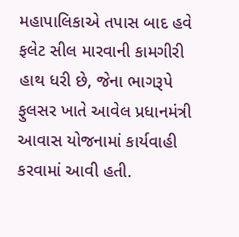મહાપાલિકાએ તપાસ બાદ હવે ફલેટ સીલ મારવાની કામગીરી હાથ ધરી છે, જેના ભાગરૂપે ફુલસર ખાતે આવેલ પ્રધાનમંત્રી આવાસ યોજનામાં કાર્યવાહી કરવામાં આવી હતી.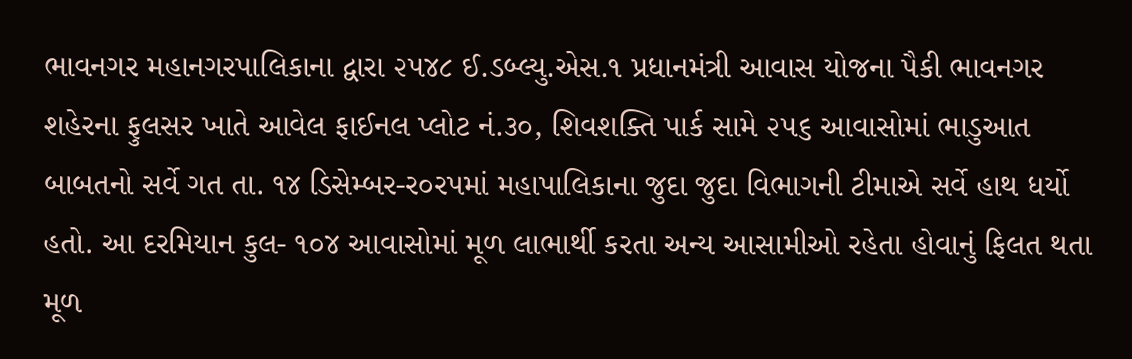ભાવનગર મહાનગરપાલિકાના દ્વારા ૨૫૪૮ ઈ.ડબ્લ્યુ.એસ.૧ પ્રધાનમંત્રી આવાસ યોજના પૈકી ભાવનગર શહેરના ફુલસર ખાતે આવેલ ફાઈનલ પ્લોટ નં.૩૦, શિવશક્તિ પાર્ક સામે ૨૫૬ આવાસોમાં ભાડુઆત બાબતનો સર્વે ગત તા. ૧૪ ડિસેમ્બર-ર૦રપમાં મહાપાલિકાના જુદા જુદા વિભાગની ટીમાએ સર્વે હાથ ધર્યો હતો. આ દરમિયાન કુલ- ૧૦૪ આવાસોમાં મૂળ લાભાર્થી કરતા અન્ય આસામીઓ રહેતા હોવાનું ફિલત થતા મૂળ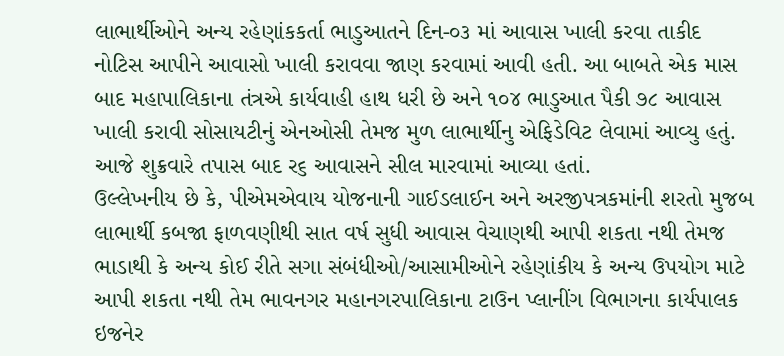લાભાર્થીઓને અન્ય રહેણાંકકર્તા ભાડુઆતને દિન-૦૩ માં આવાસ ખાલી કરવા તાકીદ નોટિસ આપીને આવાસો ખાલી કરાવવા જાણ કરવામાં આવી હતી. આ બાબતે એક માસ બાદ મહાપાલિકાના તંત્રએ કાર્યવાહી હાથ ધરી છે અને ૧૦૪ ભાડુઆત પૈકી ૭૮ આવાસ ખાલી કરાવી સોસાયટીનું એનઓસી તેમજ મુળ લાભાર્થીનુ એફિડેવિટ લેવામાં આવ્યુ હતું. આજે શુક્રવારે તપાસ બાદ ર૬ આવાસને સીલ મારવામાં આવ્યા હતાં.
ઉલ્લેખનીય છે કે, પીએમએવાય યોજનાની ગાઈડલાઈન અને અરજીપત્રકમાંની શરતો મુજબ લાભાર્થી કબજા ફાળવણીથી સાત વર્ષ સુધી આવાસ વેચાણથી આપી શકતા નથી તેમજ ભાડાથી કે અન્ય કોઈ રીતે સગા સંબંધીઓ/આસામીઓને રહેણાંકીય કે અન્ય ઉપયોગ માટે આપી શકતા નથી તેમ ભાવનગર મહાનગરપાલિકાના ટાઉન પ્લાનીંગ વિભાગના કાર્યપાલક ઇજનેર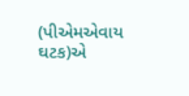(પીએમએવાય ઘટક)એ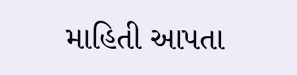માહિતી આપતા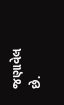જણાવેલ છે.